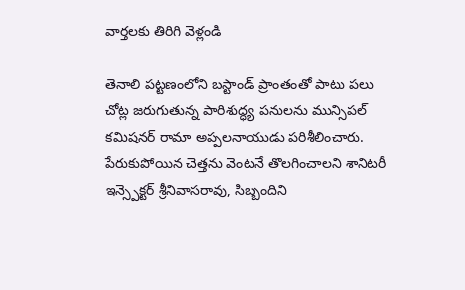వార్తలకు తిరిగి వెళ్లండి

తెనాలి పట్టణంలోని బస్టాండ్ ప్రాంతంతో పాటు పలు చోట్ల జరుగుతున్న పారిశుద్ధ్య పనులను మున్సిపల్ కమిషనర్ రామా అప్పలనాయుడు పరిశీలించారు.
పేరుకుపోయిన చెత్తను వెంటనే తొలగించాలని శానిటరీ ఇన్స్పెక్టర్ శ్రీనివాసరావు, సిబ్బందిని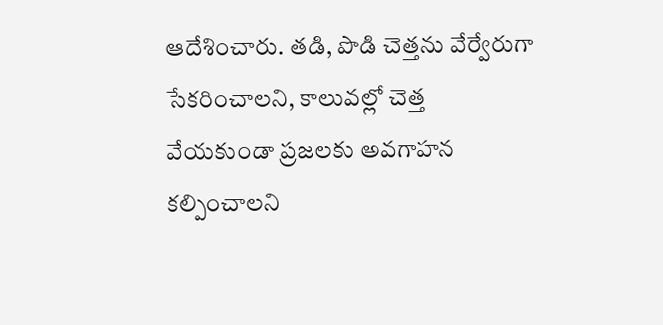ఆదేశించారు. తడి, పొడి చెత్తను వేర్వేరుగా సేకరించాలని, కాలువల్లో చెత్త వేయకుండా ప్రజలకు అవగాహన కల్పించాలని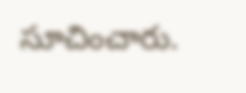సూచించారు.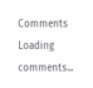Comments
Loading comments...